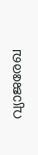വ്യാജരേഖ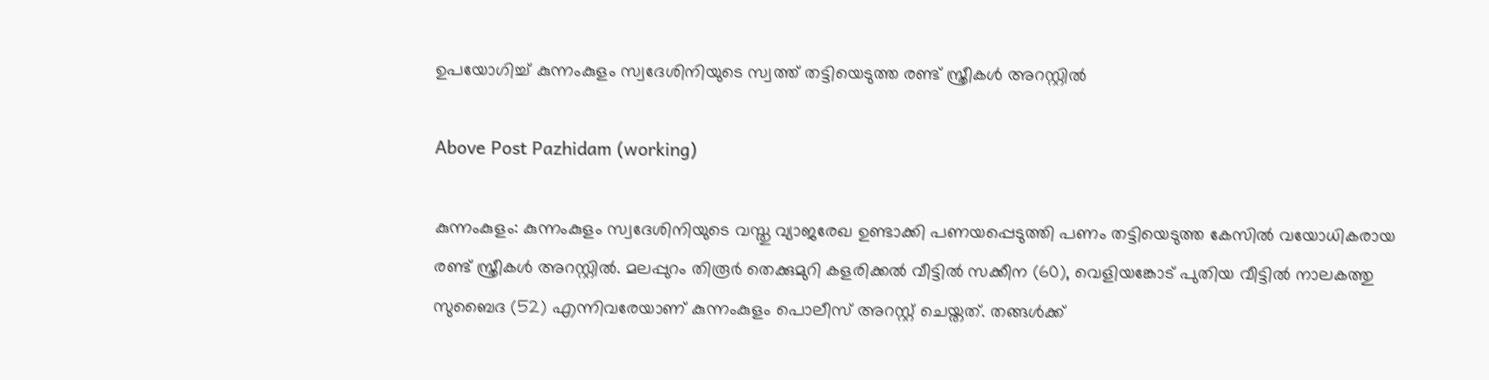ഉപയോഗിച്ച്‌ കുന്നംകുളം സ്വദേശിനിയുടെ സ്വത്ത് തട്ടിയെടുത്ത രണ്ട് സ്ത്രീകള്‍ അറസ്റ്റില്‍

Above Post Pazhidam (working)

കുന്നംകുളം: കുന്നംകുളം സ്വദേശിനിയുടെ വസ്തു വ്യാജരേഖ ഉണ്ടാക്കി പണയപ്പെടുത്തി പണം തട്ടിയെടുത്ത കേസില്‍ വയോധികരായ രണ്ട് സ്ത്രീകള്‍ അറസ്റ്റില്‍. മലപ്പുറം തിരൂര്‍ തെക്കുമുറി കളരിക്കല്‍ വീട്ടില്‍ സക്കീന (60), വെളിയങ്കോട് പുതിയ വീട്ടില്‍ നാലകത്തു സുബൈദ (52) എന്നിവരേയാണ് കുന്നംകുളം പൊലീസ് അറസ്റ്റ് ചെയ്തത്. തങ്ങള്‍ക്ക്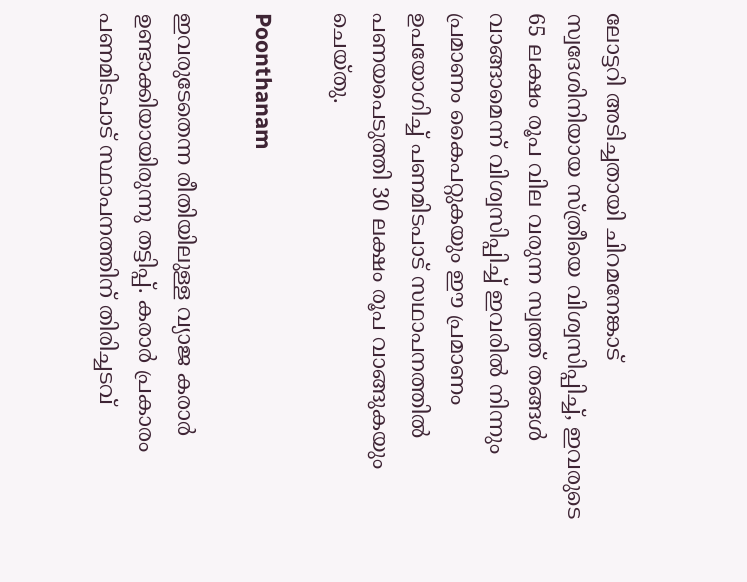ലോട്ടറി അടിച്ചതായി ചിറമനേങ്കാട് സ്വദേശിനിയായ സ്ത്രീയെ വിശ്വസിപ്പിച്ച്‌, ഇവരുടെ 65 ലക്ഷം രൂപ വില വരുന്ന സ്വത്ത് തങ്ങള്‍ വാങ്ങാമെന്ന് വിശ്വസിപ്പിച്ച്‌ ഇവരില്‍ നിന്നും പ്രമാണം കൈപറ്റുകയും ഈ പ്രമാണം ഉപയോഗിച്ച്‌ പണമിടപാട് സഥാപനത്തില്‍ പണയപെടുത്തി 30 ലക്ഷം രൂപ വാങ്ങുകയും ചെയ്തു.

Poonthanam

ഇവരുടേതെന്ന രീതിയിലുള്ള വ്യാജ കരാര്‍ ഉണ്ടാക്കിയായിരുന്നു തട്ടിപ്പ്. കരാര്‍ പ്രകാരം പണമിടപാട് സ്ഥാപനത്തിന് തിരിച്ചടവ്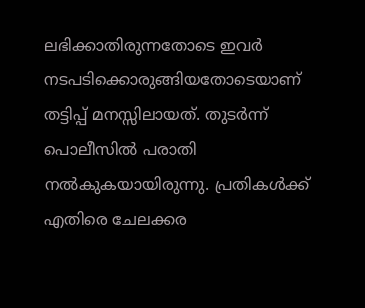ലഭിക്കാതിരുന്നതോടെ ഇവര്‍ നടപടിക്കൊരുങ്ങിയതോടെയാണ് തട്ടിപ്പ് മനസ്സിലായത്. തുടര്‍ന്ന് പൊലീസില്‍ പരാതി നല്‍കുകയായിരുന്നു. പ്രതികള്‍ക്ക് എതിരെ ചേലക്കര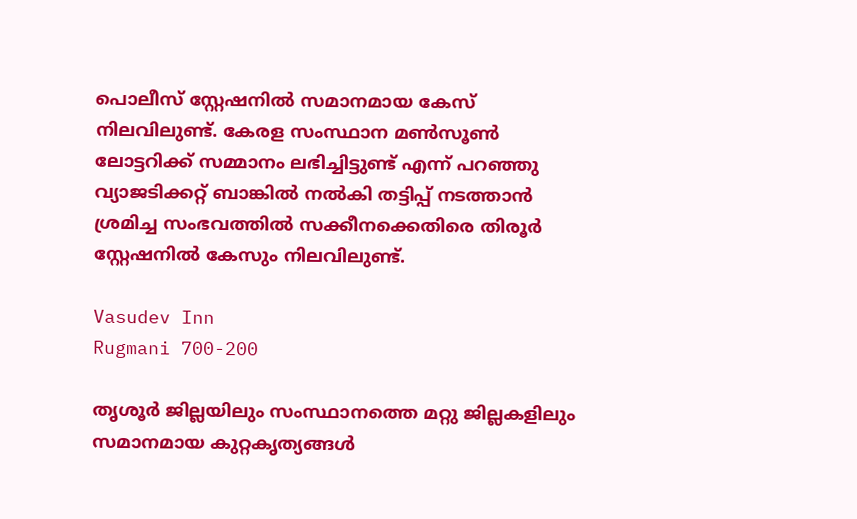പൊലീസ് സ്റ്റേഷനില്‍ സമാനമായ കേസ് നിലവിലുണ്ട്. കേരള സംസ്ഥാന മണ്‍സൂണ്‍ ലോട്ടറിക്ക് സമ്മാനം ലഭിച്ചിട്ടുണ്ട് എന്ന് പറഞ്ഞു വ്യാജടിക്കറ്റ് ബാങ്കില്‍ നൽകി തട്ടിപ്പ് നടത്താന്‍ ശ്രമിച്ച സംഭവത്തില്‍ സക്കീനക്കെതിരെ തിരൂര്‍ സ്റ്റേഷനില്‍ കേസും നിലവിലുണ്ട്.

Vasudev Inn
Rugmani 700-200

തൃശൂര്‍ ജില്ലയിലും സംസ്ഥാനത്തെ മറ്റു ജില്ലകളിലും സമാനമായ കുറ്റകൃത്യങ്ങള്‍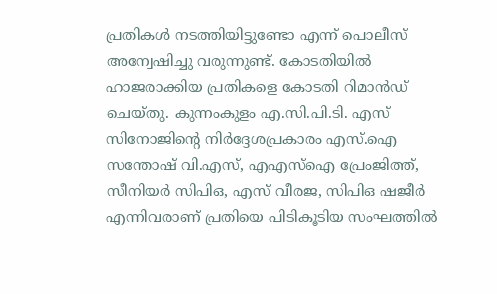പ്രതികള്‍ നടത്തിയിട്ടുണ്ടോ എന്ന് പൊലീസ് അന്വേഷിച്ചു വരുന്നുണ്ട്. കോടതിയില്‍ ഹാജരാക്കിയ പ്രതികളെ കോടതി റിമാന്‍ഡ് ചെയ്തു. കുന്നംകുളം എ.സി.പി.ടി. എസ് സിനോജിന്റെ നിര്‍ദ്ദേശപ്രകാരം എസ്.ഐ സന്തോഷ് വി.എസ്, എഎസ്‌ഐ പ്രേംജിത്ത്, സീനിയര്‍ സിപിഒ, എസ് വീരജ, സിപിഒ ഷജീര്‍ എന്നിവരാണ് പ്രതിയെ പിടികൂടിയ സംഘത്തില്‍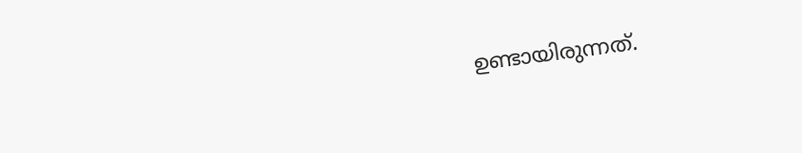ഉണ്ടായിരുന്നത്.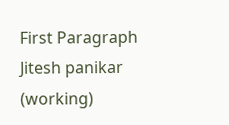First Paragraph Jitesh panikar (working)